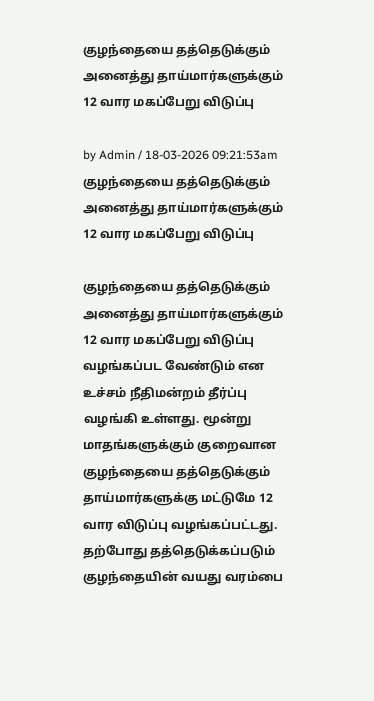குழந்தையை தத்தெடுக்கும் அனைத்து தாய்மார்களுக்கும் 12 வார மகப்பேறு விடுப்பு

by Admin / 18-03-2026 09:21:53am
குழந்தையை தத்தெடுக்கும் அனைத்து தாய்மார்களுக்கும் 12 வார மகப்பேறு விடுப்பு

குழந்தையை தத்தெடுக்கும் அனைத்து தாய்மார்களுக்கும் 12 வார மகப்பேறு விடுப்பு வழங்கப்பட வேண்டும் என உச்சம் நீதிமன்றம் தீர்ப்பு வழங்கி உள்ளது. மூன்று மாதங்களுக்கும் குறைவான குழந்தையை தத்தெடுக்கும் தாய்மார்களுக்கு மட்டுமே 12 வார விடுப்பு வழங்கப்பட்டது. தற்போது தத்தெடுக்கப்படும் குழந்தையின் வயது வரம்பை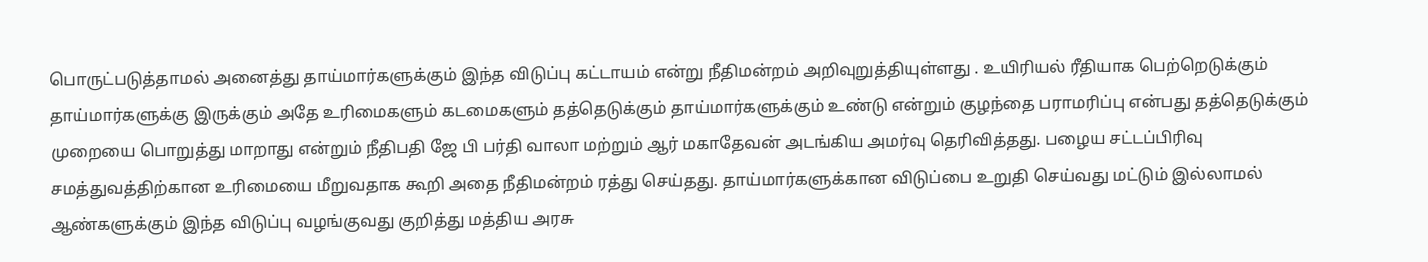பொருட்படுத்தாமல் அனைத்து தாய்மார்களுக்கும் இந்த விடுப்பு கட்டாயம் என்று நீதிமன்றம் அறிவுறுத்தியுள்ளது . உயிரியல் ரீதியாக பெற்றெடுக்கும் தாய்மார்களுக்கு இருக்கும் அதே உரிமைகளும் கடமைகளும் தத்தெடுக்கும் தாய்மார்களுக்கும் உண்டு என்றும் குழந்தை பராமரிப்பு என்பது தத்தெடுக்கும் முறையை பொறுத்து மாறாது என்றும் நீதிபதி ஜே பி பர்தி வாலா மற்றும் ஆர் மகாதேவன் அடங்கிய அமர்வு தெரிவித்தது. பழைய சட்டப்பிரிவு சமத்துவத்திற்கான உரிமையை மீறுவதாக கூறி அதை நீதிமன்றம் ரத்து செய்தது. தாய்மார்களுக்கான விடுப்பை உறுதி செய்வது மட்டும் இல்லாமல் ஆண்களுக்கும் இந்த விடுப்பு வழங்குவது குறித்து மத்திய அரசு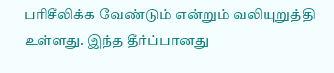பரிசீலிக்க வேண்டும் என்றும் வலியுறுத்தி உள்ளது. இந்த தீர்ப்பானது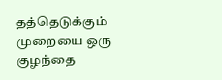தத்தெடுக்கும் முறையை ஒரு குழந்தை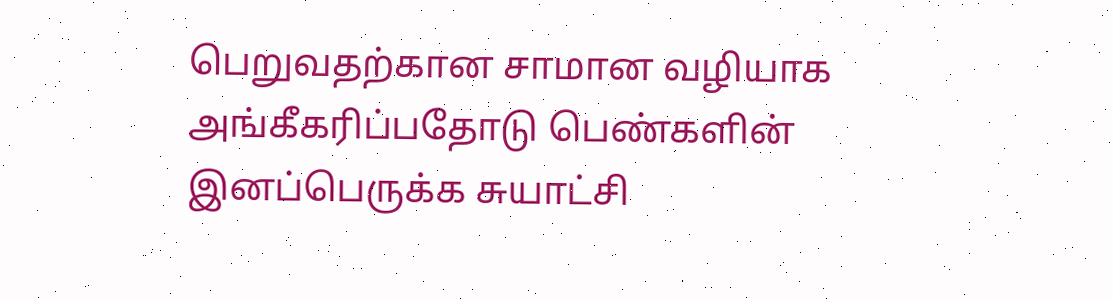பெறுவதற்கான சாமான வழியாக அங்கீகரிப்பதோடு பெண்களின் இனப்பெருக்க சுயாட்சி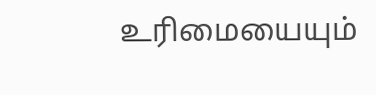உரிமையையும்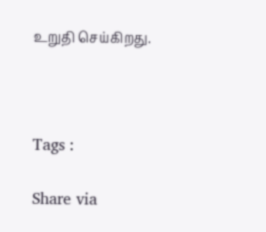உறுதி செய்கிறது.



Tags :

Share via